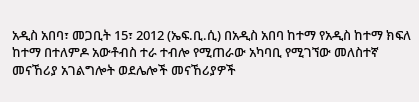አዲስ አበባ፣ መጋቢት 15፣ 2012 (ኤፍ.ቢ.ሲ) በአዲስ አበባ ከተማ የአዲስ ከተማ ክፍለ ከተማ በተለምዶ አውቶብስ ተራ ተብሎ የሚጠራው አካባቢ የሚገኘው መለስተኛ መናኸሪያ አገልግሎት ወደሌሎች መናኸሪያዎች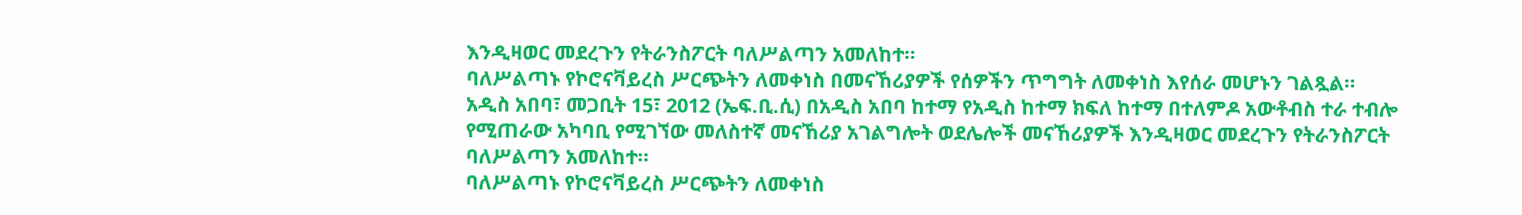እንዲዛወር መደረጉን የትራንስፖርት ባለሥልጣን አመለከተ።
ባለሥልጣኑ የኮሮናቫይረስ ሥርጭትን ለመቀነስ በመናኸሪያዎች የሰዎችን ጥግግት ለመቀነስ እየሰራ መሆኑን ገልጿል።
አዲስ አበባ፣ መጋቢት 15፣ 2012 (ኤፍ.ቢ.ሲ) በአዲስ አበባ ከተማ የአዲስ ከተማ ክፍለ ከተማ በተለምዶ አውቶብስ ተራ ተብሎ የሚጠራው አካባቢ የሚገኘው መለስተኛ መናኸሪያ አገልግሎት ወደሌሎች መናኸሪያዎች እንዲዛወር መደረጉን የትራንስፖርት ባለሥልጣን አመለከተ።
ባለሥልጣኑ የኮሮናቫይረስ ሥርጭትን ለመቀነስ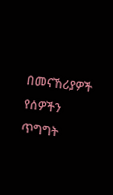በመናኸሪያዎች የሰዎችን ጥግግት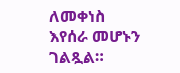ለመቀነስ እየሰራ መሆኑን ገልጿል።